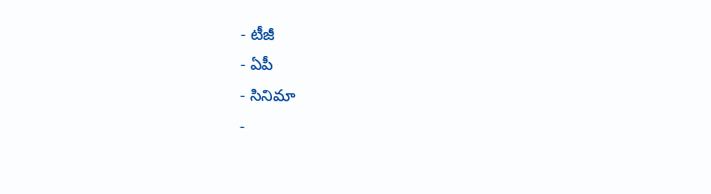- టీజీ
- ఏపీ
- సినిమా
-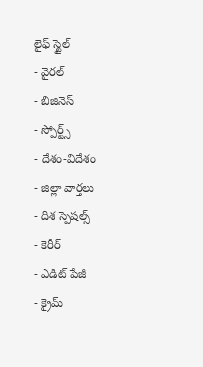లైఫ్ స్టైల్
- వైరల్
- బిజినెస్
- స్పోర్ట్స్
- దేశం-విదేశం
- జిల్లా వార్తలు
- దిశ స్పెషల్స్
- కెరీర్
- ఎడిట్ పేజీ
- క్రైమ్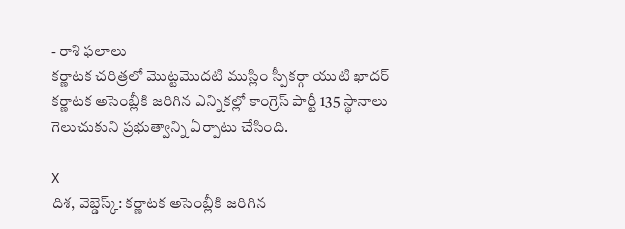- రాశి ఫలాలు
కర్ణాటక చరిత్రలో మొట్టమొదటి ముస్లిం స్పీకర్గా యుటి ఖాదర్
కర్ణాటక అసెంబ్లీకి జరిగిన ఎన్నికల్లో కాంగ్రెస్ పార్టీ 135 స్థానాలు గెలుచుకుని ప్రభుత్వాన్ని ఏర్పాటు చేసింది.

X
దిశ, వెబ్డెస్క్: కర్ణాటక అసెంబ్లీకి జరిగిన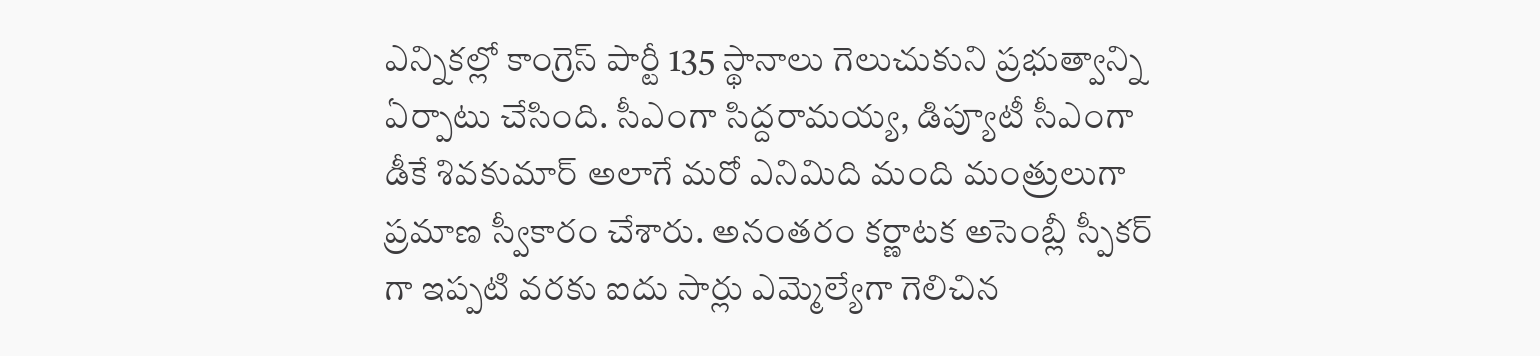ఎన్నికల్లో కాంగ్రెస్ పార్టీ 135 స్థానాలు గెలుచుకుని ప్రభుత్వాన్ని ఏర్పాటు చేసింది. సీఎంగా సిద్దరామయ్య, డిప్యూటీ సీఎంగా డీకే శివకుమార్ అలాగే మరో ఎనిమిది మంది మంత్రులుగా ప్రమాణ స్వీకారం చేశారు. అనంతరం కర్ణాటక అసెంబ్లీ స్పీకర్ గా ఇప్పటి వరకు ఐదు సార్లు ఎమ్మెల్యేగా గెలిచిన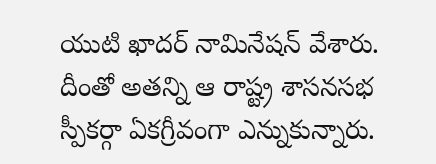యుటి ఖాదర్ నామినేషన్ వేశారు. దీంతో అతన్ని ఆ రాష్ట్ర శాసనసభ స్పీకర్గా ఏకగ్రీవంగా ఎన్నుకున్నారు.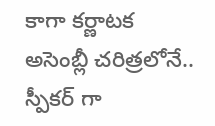కాగా కర్ణాటక అసెంబ్లీ చరిత్రలోనే.. స్పీకర్ గా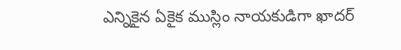ఎన్నికైన ఏకైక ముస్లిం నాయకుడిగా ఖాదర్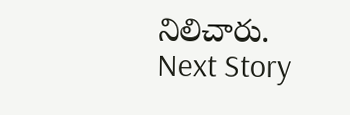నిలిచారు.
Next Story